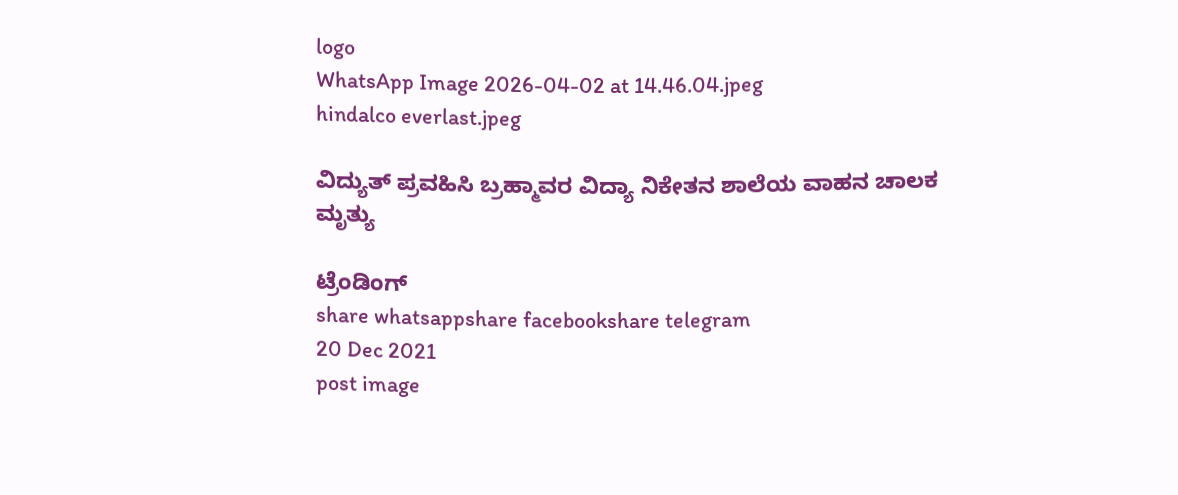logo
WhatsApp Image 2026-04-02 at 14.46.04.jpeg
hindalco everlast.jpeg

ವಿದ್ಯುತ್ ಪ್ರವಹಿಸಿ ಬ್ರಹ್ಮಾವರ ವಿದ್ಯಾ ನಿಕೇತನ ಶಾಲೆಯ ವಾಹನ ಚಾಲಕ ಮೃತ್ಯು

ಟ್ರೆಂಡಿಂಗ್
share whatsappshare facebookshare telegram
20 Dec 2021
post image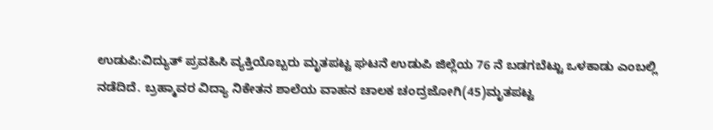ಉಡುಪಿ:ವಿದ್ಯುತ್ ಪ್ರವಹಿಸಿ ವ್ಯಕ್ತಿಯೊಬ್ಬರು ಮೃತಪಟ್ಟ ಘಟನೆ ಉಡುಪಿ ಜಿಲ್ಲೆಯ 76 ನೆ ಬಡಗಬೆಟ್ಟು ಒಳಕಾಡು ಎಂಬಲ್ಲಿ ನಡೆದಿದೆ. ಬ್ರಹ್ಮಾವರ ವಿದ್ಯಾ ನಿಕೇತನ ಶಾಲೆಯ ವಾಹನ ಚಾಲಕ ಚಂದ್ರಜೋಗಿ(45)ಮೃತಪಟ್ಟ‌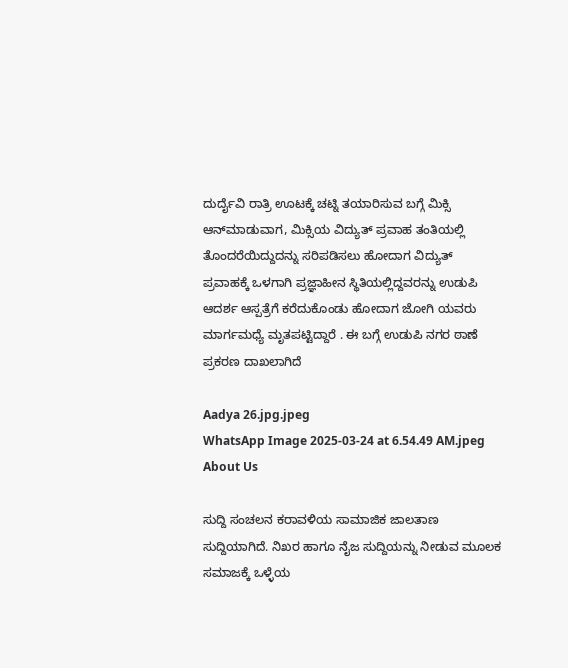ದುರ್ದೈವಿ ರಾತ್ರಿ ಊಟಕ್ಕೆ ಚಟ್ನಿ ತಯಾರಿಸುವ ಬಗ್ಗೆ ಮಿಕ್ಸಿ ಆನ್‌ಮಾಡುವಾಗ, ಮಿಕ್ಸಿಯ ವಿದ್ಯುತ್‌ ಪ್ರವಾಹ ತಂತಿಯಲ್ಲಿ ತೊಂದರೆಯಿದ್ದುದನ್ನು ಸರಿಪಡಿಸಲು ಹೋದಾಗ ವಿದ್ಯುತ್‌ ಪ್ರವಾಹಕ್ಕೆ ಒಳಗಾಗಿ ಪ್ರಜ್ಞಾಹೀನ ಸ್ಥಿತಿಯಲ್ಲಿದ್ದವರನ್ನು ಉಡುಪಿ ಆದರ್ಶ ಆಸ್ಪತ್ರೆಗೆ ಕರೆದುಕೊಂಡು ಹೋದಾಗ ಜೋಗಿ ಯವರು ಮಾರ್ಗಮಧ್ಯೆ ಮೃತಪಟ್ಟಿದ್ದಾರೆ . ಈ ಬಗ್ಗೆ ಉಡುಪಿ ನಗರ ಠಾಣೆ ಪ್ರಕರಣ ದಾಖಲಾಗಿದೆ

Aadya 26.jpg.jpeg
WhatsApp Image 2025-03-24 at 6.54.49 AM.jpeg
About Us

ಸುದ್ದಿ ಸಂಚಲನ ಕರಾವಳಿಯ ಸಾಮಾಜಿಕ ಜಾಲತಾಣ ಸುದ್ದಿಯಾಗಿದೆ. ನಿಖರ ಹಾಗೂ ನೈಜ ಸುದ್ದಿಯನ್ನು ನೀಡುವ ಮೂಲಕ ಸಮಾಜಕ್ಕೆ ಒಳ್ಳೆಯ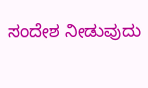ಸಂದೇಶ ನೀಡುವುದು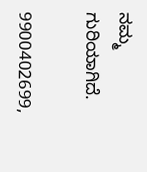ನಮ್ಮ ಗುರಿಯಾಗಿದೆ.

9900402699,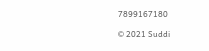7899167180

© 2021 Suddi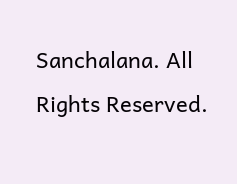Sanchalana. All Rights Reserved.